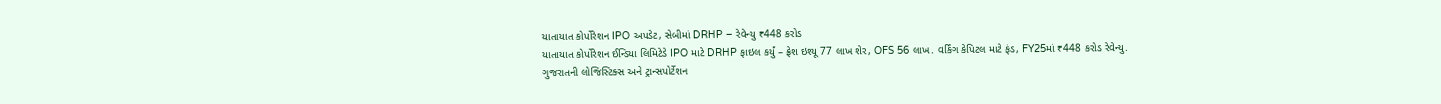યાતાયાત કોર્પોરેશન IPO અપડેટ, સેબીમાં DRHP – રેવેન્યુ ₹448 કરોડ
યાતાયાત કોર્પોરેશન ઈન્ડિયા લિમિટેડે IPO માટે DRHP ફાઇલ કર્યું – ફ્રેશ ઇશ્યૂ 77 લાખ શેર, OFS 56 લાખ. વર્કિંગ કેપિટલ માટે ફંડ, FY25માં ₹448 કરોડ રેવેન્યુ.
ગુજરાતની લોજિસ્ટિક્સ અને ટ્રાન્સપોર્ટેશન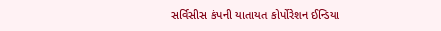સર્વિસીસ કંપની યાતાયત કોર્પોરેશન ઈન્ડિયા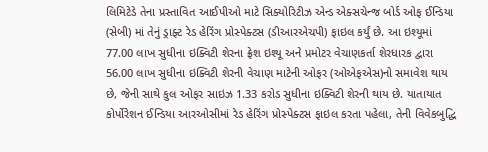લિમિટેડે તેના પ્રસ્તાવિત આઈપીઓ માટે સિક્યોરિટીઝ એન્ડ એક્સચેન્જ બોર્ડ ઓફ ઈન્ડિયા (સેબી) માં તેનું ડ્રાફ્ટ રેડ હેરિંગ પ્રોસ્પેક્ટસ (ડીઆરએચપી) ફાઇલ કર્યું છે. આ ઇશ્યૂમાં 77.00 લાખ સુધીના ઇક્વિટી શેરના ફ્રેશ ઇશ્યૂ અને પ્રમોટર વેચાણકર્તા શેરધારક દ્વારા 56.00 લાખ સુધીના ઇક્વિટી શેરની વેચાણ માટેની ઓફર (ઓએફએસ)નો સમાવેશ થાય છે, જેની સાથે કુલ ઓફર સાઇઝ 1.33 કરોડ સુધીના ઇક્વિટી શેરની થાય છે. યાતાયાત કોર્પોરેશન ઈન્ડિયા આરઓસીમાં રેડ હેરિંગ પ્રોસ્પેક્ટસ ફાઇલ કરતા પહેલા, તેની વિવેકબુદ્ધિ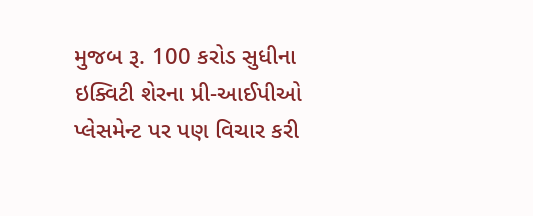મુજબ રૂ. 100 કરોડ સુધીના ઇક્વિટી શેરના પ્રી-આઈપીઓ પ્લેસમેન્ટ પર પણ વિચાર કરી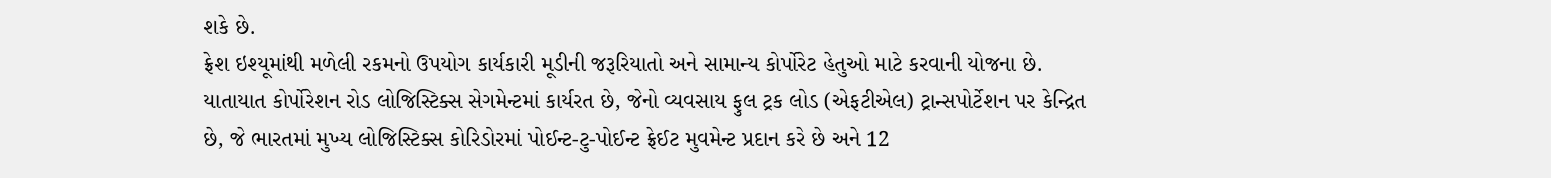શકે છે.
ફ્રેશ ઇશ્યૂમાંથી મળેલી રકમનો ઉપયોગ કાર્યકારી મૂડીની જરૂરિયાતો અને સામાન્ય કોર્પોરેટ હેતુઓ માટે કરવાની યોજના છે. યાતાયાત કોર્પોરેશન રોડ લોજિસ્ટિક્સ સેગમેન્ટમાં કાર્યરત છે, જેનો વ્યવસાય ફુલ ટ્રક લોડ (એફટીએલ) ટ્રાન્સપોર્ટેશન પર કેન્દ્રિત છે, જે ભારતમાં મુખ્ય લોજિસ્ટિક્સ કોરિડોરમાં પોઈન્ટ-ટુ-પોઈન્ટ ફ્રેઈટ મુવમેન્ટ પ્રદાન કરે છે અને 12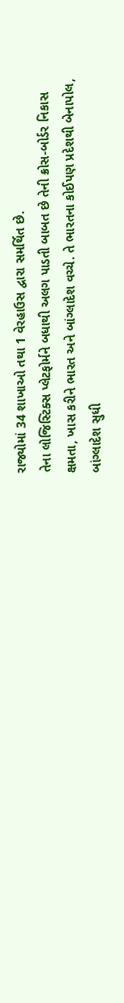રાજ્યોમાં 34 શાખાઓ તથા 1 વેરહાઉસ દ્વારા સમર્થિત છે.
તેના લોજિસ્ટિક્સ પ્લેટફોર્મને બધાથી અલગ પાડતી બાબત છે તેની ક્રોસ-બોર્ડર નિકાસ ક્ષમતા, ખાસ કરીને ભારત અને બાંગ્લાદેશ વચ્ચે. તે ભારતના કોઈપણ પ્રદેશથી બેનાપોલ, બાંગ્લાદેશ સુધી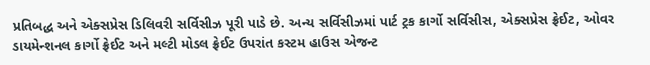પ્રતિબદ્ધ અને એક્સપ્રેસ ડિલિવરી સર્વિસીઝ પૂરી પાડે છે. અન્ય સર્વિસીઝમાં પાર્ટ ટ્રક કાર્ગો સર્વિસીસ, એક્સપ્રેસ ફ્રેઈટ, ઓવર ડાયમેન્શનલ કાર્ગો ફ્રેઈટ અને મલ્ટી મોડલ ફ્રેઈટ ઉપરાંત કસ્ટમ હાઉસ એજન્ટ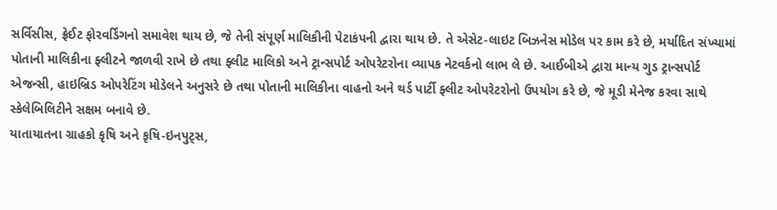સર્વિસીસ, ફ્રેઈટ ફોરવર્ડિંગનો સમાવેશ થાય છે, જે તેની સંપૂર્ણ માલિકીની પેટાકંપની દ્વારા થાય છે. તે એસેટ-લાઇટ બિઝનેસ મોડેલ પર કામ કરે છે, મર્યાદિત સંખ્યામાં પોતાની માલિકીના ફ્લીટને જાળવી રાખે છે તથા ફ્લીટ માલિકો અને ટ્રાન્સપોર્ટ ઓપરેટરોના વ્યાપક નેટવર્કનો લાભ લે છે. આઈબીએ દ્વારા માન્ય ગુડ ટ્રાન્સપોર્ટ એજન્સી, હાઇબ્રિડ ઓપરેટિંગ મોડેલને અનુસરે છે તથા પોતાની માલિકીના વાહનો અને થર્ડ પાર્ટી ફ્લીટ ઓપરેટરોનો ઉપયોગ કરે છે, જે મૂડી મેનેજ કરવા સાથે સ્કેલેબિલિટીને સક્ષમ બનાવે છે.
યાતાયાતના ગ્રાહકો કૃષિ અને કૃષિ-ઇનપુટ્સ,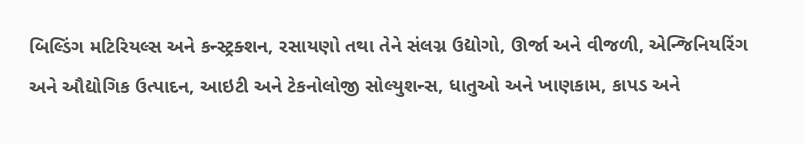બિલ્ડિંગ મટિરિયલ્સ અને કન્સ્ટ્રક્શન, રસાયણો તથા તેને સંલગ્ન ઉદ્યોગો, ઊર્જા અને વીજળી, એન્જિનિયરિંગ અને ઔદ્યોગિક ઉત્પાદન, આઇટી અને ટેકનોલોજી સોલ્યુશન્સ, ધાતુઓ અને ખાણકામ, કાપડ અને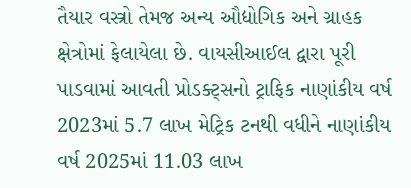તૈયાર વસ્ત્રો તેમજ અન્ય ઔદ્યોગિક અને ગ્રાહક ક્ષેત્રોમાં ફેલાયેલા છે. વાયસીઆઈલ દ્વારા પૂરી પાડવામાં આવતી પ્રોડક્ટ્સનો ટ્રાફિક નાણાંકીય વર્ષ 2023માં 5.7 લાખ મેટ્રિક ટનથી વધીને નાણાંકીય વર્ષ 2025માં 11.03 લાખ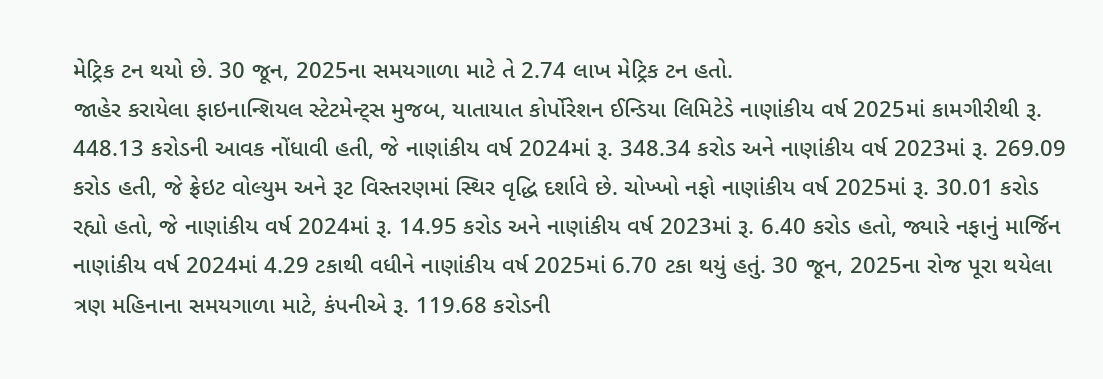મેટ્રિક ટન થયો છે. 30 જૂન, 2025ના સમયગાળા માટે તે 2.74 લાખ મેટ્રિક ટન હતો.
જાહેર કરાયેલા ફાઇનાન્શિયલ સ્ટેટમેન્ટ્સ મુજબ, યાતાયાત કોર્પોરેશન ઈન્ડિયા લિમિટેડે નાણાંકીય વર્ષ 2025માં કામગીરીથી રૂ. 448.13 કરોડની આવક નોંધાવી હતી, જે નાણાંકીય વર્ષ 2024માં રૂ. 348.34 કરોડ અને નાણાંકીય વર્ષ 2023માં રૂ. 269.09 કરોડ હતી, જે ફ્રેઇટ વોલ્યુમ અને રૂટ વિસ્તરણમાં સ્થિર વૃદ્ધિ દર્શાવે છે. ચોખ્ખો નફો નાણાંકીય વર્ષ 2025માં રૂ. 30.01 કરોડ રહ્યો હતો, જે નાણાંકીય વર્ષ 2024માં રૂ. 14.95 કરોડ અને નાણાંકીય વર્ષ 2023માં રૂ. 6.40 કરોડ હતો, જ્યારે નફાનું માર્જિન નાણાંકીય વર્ષ 2024માં 4.29 ટકાથી વધીને નાણાંકીય વર્ષ 2025માં 6.70 ટકા થયું હતું. 30 જૂન, 2025ના રોજ પૂરા થયેલા ત્રણ મહિનાના સમયગાળા માટે, કંપનીએ રૂ. 119.68 કરોડની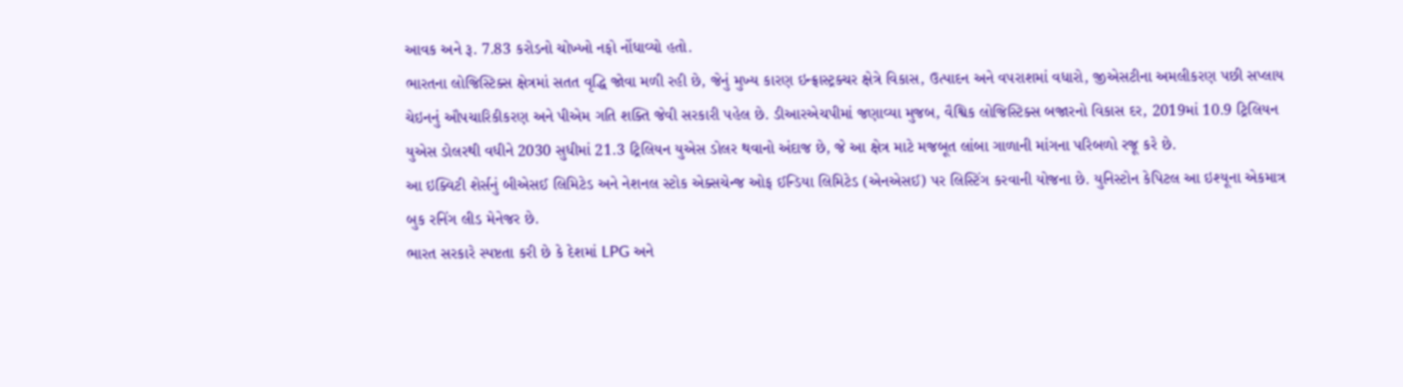આવક અને રૂ. 7.83 કરોડનો ચોખ્ખો નફો નોંધાવ્યો હતો.
ભારતના લોજિસ્ટિક્સ ક્ષેત્રમાં સતત વૃદ્ધિ જોવા મળી રહી છે, જેનું મુખ્ય કારણ ઇન્ફ્રાસ્ટ્રક્ચર ક્ષેત્રે વિકાસ, ઉત્પાદન અને વપરાશમાં વધારો, જીએસટીના અમલીકરણ પછી સપ્લાય ચેઇનનું ઔપચારિકીકરણ અને પીએમ ગતિ શક્તિ જેવી સરકારી પહેલ છે. ડીઆરએચપીમાં જણાવ્યા મુજબ, વૈશ્વિક લોજિસ્ટિક્સ બજારનો વિકાસ દર, 2019માં 10.9 ટ્રિલિયન યુએસ ડોલરથી વધીને 2030 સુધીમાં 21.3 ટ્રિલિયન યુએસ ડોલર થવાનો અંદાજ છે, જે આ ક્ષેત્ર માટે મજબૂત લાંબા ગાળાની માંગના પરિબળો રજૂ કરે છે.
આ ઇક્વિટી શેર્સનું બીએસઈ લિમિટેડ અને નેશનલ સ્ટોક એક્સચેન્જ ઓફ ઈન્ડિયા લિમિટેડ (એનએસઈ) પર લિસ્ટિંગ કરવાની યોજના છે. યુનિસ્ટોન કેપિટલ આ ઇશ્યૂના એકમાત્ર બુક રનિંગ લીડ મેનેજર છે.
ભારત સરકારે સ્પષ્ટતા કરી છે કે દેશમાં LPG અને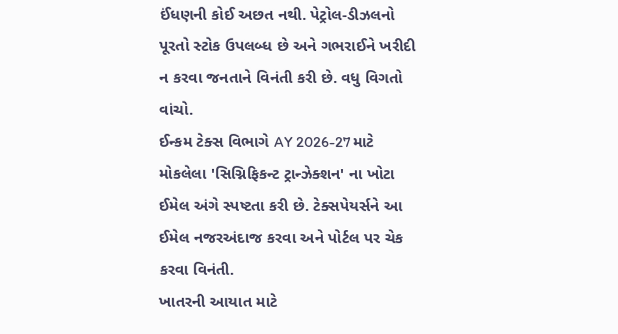ઈંધણની કોઈ અછત નથી. પેટ્રોલ-ડીઝલનો પૂરતો સ્ટોક ઉપલબ્ધ છે અને ગભરાઈને ખરીદી ન કરવા જનતાને વિનંતી કરી છે. વધુ વિગતો વાંચો.
ઈન્કમ ટેક્સ વિભાગે AY 2026-27 માટે મોકલેલા 'સિગ્નિફિકન્ટ ટ્રાન્ઝેક્શન' ના ખોટા ઈમેલ અંગે સ્પષ્ટતા કરી છે. ટેક્સપેયર્સને આ ઈમેલ નજરઅંદાજ કરવા અને પોર્ટલ પર ચેક કરવા વિનંતી.
ખાતરની આયાત માટે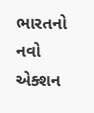ભારતનો નવો એક્શન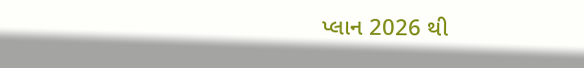પ્લાન 2026 થી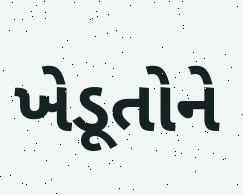ખેડૂતોને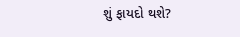શું ફાયદો થશે?